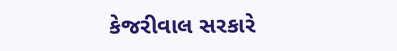કેજરીવાલ સરકારે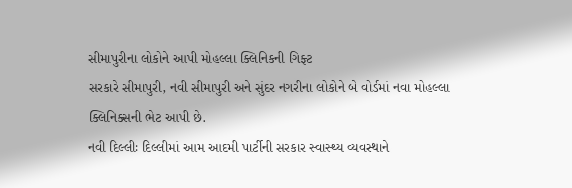સીમાપુરીના લોકોને આપી મોહલ્લા ક્લિનિકની ગિફ્ટ
સરકારે સીમાપુરી, નવી સીમાપુરી અને સુંદર નગરીના લોકોને બે વોર્ડમાં નવા મોહલ્લા ક્લિનિક્સની ભેટ આપી છે.
નવી દિલ્લીઃ દિલ્લીમાં આમ આદમી પાર્ટીની સરકાર સ્વાસ્થ્ય વ્યવસ્થાને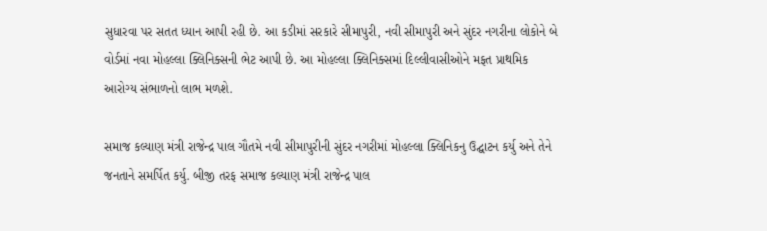સુધારવા પર સતત ધ્યાન આપી રહી છે. આ કડીમાં સરકારે સીમાપુરી, નવી સીમાપુરી અને સુંદર નગરીના લોકોને બે વોર્ડમાં નવા મોહલ્લા ક્લિનિક્સની ભેટ આપી છે. આ મોહલ્લા ક્લિનિક્સમાં દિલ્લીવાસીઓને મફત પ્રાથમિક આરોગ્ય સંભાળનો લાભ મળશે.

સમાજ કલ્યાણ મંત્રી રાજેન્દ્ર પાલ ગૌતમે નવી સીમાપુરીની સુંદર નગરીમાં મોહલ્લા ક્લિનિકનુ ઉદ્ઘાટન કર્યુ અને તેને જનતાને સમર્પિત કર્યુ. બીજી તરફ સમાજ કલ્યાણ મંત્રી રાજેન્દ્ર પાલ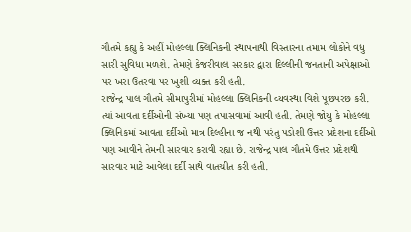ગૌતમે કહ્યુ કે અહીં મોહલ્લા ક્લિનિકની સ્થાપનાથી વિસ્તારના તમામ લોકોને વધુ સારી સુવિધા મળશે. તેમણે કેજરીવાલ સરકાર દ્વારા દિલ્લીની જનતાની અપેક્ષાઓ પર ખરા ઉતરવા પર ખુશી વ્યક્ત કરી હતી.
રાજેન્દ્ર પાલ ગૌતમે સીમાપુરીમાં મોહલ્લા ક્લિનિકની વ્યવસ્થા વિશે પૂછપરછ કરી. ત્યાં આવતા દર્દીઓની સંખ્યા પણ તપાસવામાં આવી હતી. તેમણે જોયુ કે મોહલ્લા ક્લિનિકમાં આવતા દર્દીઓ માત્ર દિલ્હીના જ નથી પરંતુ પડોશી ઉત્તર પ્રદેશના દર્દીઓ પણ આવીને તેમની સારવાર કરાવી રહ્યા છે. રાજેન્દ્ર પાલ ગૌતમે ઉત્તર પ્રદેશથી સારવાર માટે આવેલા દર્દી સાથે વાતચીત કરી હતી.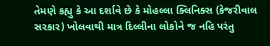તેમણે કહ્યુ કે આ દર્શાવે છે કે મોહલ્લા ક્લિનિક્સ (કેજરીવાલ સરકાર) ખોલવાથી માત્ર દિલ્લીના લોકોને જ નહિ પરંતુ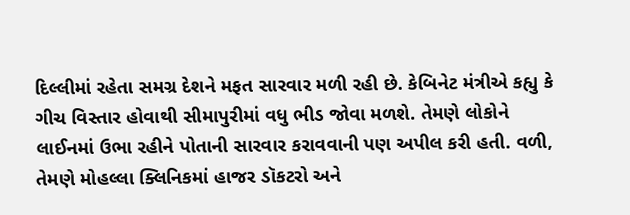દિલ્લીમાં રહેતા સમગ્ર દેશને મફત સારવાર મળી રહી છે. કેબિનેટ મંત્રીએ કહ્યુ કે ગીચ વિસ્તાર હોવાથી સીમાપુરીમાં વધુ ભીડ જોવા મળશે. તેમણે લોકોને લાઈનમાં ઉભા રહીને પોતાની સારવાર કરાવવાની પણ અપીલ કરી હતી. વળી, તેમણે મોહલ્લા ક્લિનિકમાં હાજર ડૉકટરો અને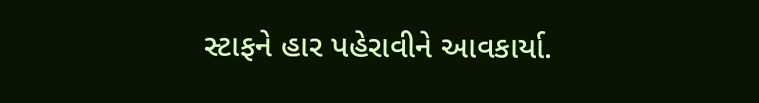સ્ટાફને હાર પહેરાવીને આવકાર્યા.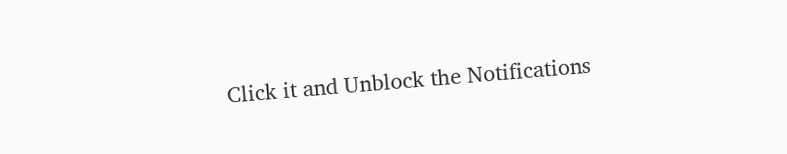Click it and Unblock the Notifications